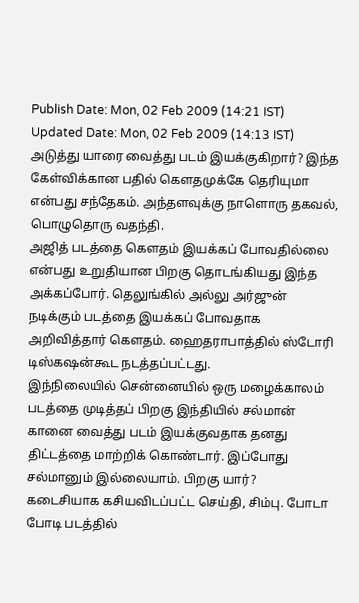Publish Date: Mon, 02 Feb 2009 (14:21 IST)
Updated Date: Mon, 02 Feb 2009 (14:13 IST)
அடுத்து யாரை வைத்து படம் இயக்குகிறார்? இந்த கேள்விக்கான பதில் கௌதமுக்கே தெரியுமா என்பது சந்தேகம். அந்தளவுக்கு நாளொரு தகவல், பொழுதொரு வதந்தி.
அஜித் படத்தை கௌதம் இயக்கப் போவதில்லை என்பது உறுதியான பிறகு தொடங்கியது இந்த அக்கப்போர். தெலுங்கில் அல்லு அர்ஜுன் நடிக்கும் படத்தை இயக்கப் போவதாக அறிவித்தார் கௌதம். ஹைதராபாத்தில் ஸ்டோரி டிஸ்கஷன்கூட நடத்தப்பட்டது.
இந்நிலையில் சென்னையில் ஒரு மழைக்காலம் படத்தை முடித்தப் பிறகு இந்தியில் சல்மான் கானை வைத்து படம் இயக்குவதாக தனது திட்டத்தை மாற்றிக் கொண்டார். இப்போது சல்மானும் இல்லையாம். பிறகு யார்?
கடைசியாக கசியவிடப்பட்ட செய்தி, சிம்பு. போடா போடி படத்தில்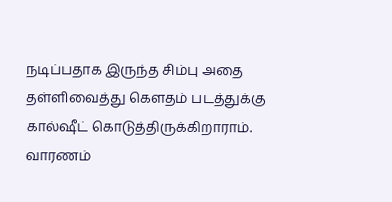நடிப்பதாக இருந்த சிம்பு அதை தள்ளிவைத்து கௌதம் படத்துக்கு கால்ஷீட் கொடுத்திருக்கிறாராம்.
வாரணம்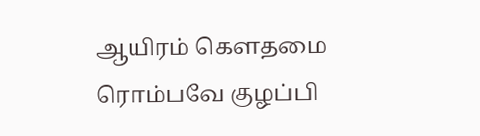ஆயிரம் கௌதமை ரொம்பவே குழப்பி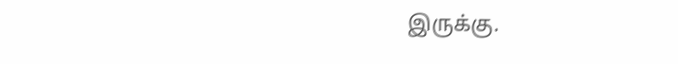இருக்கு.